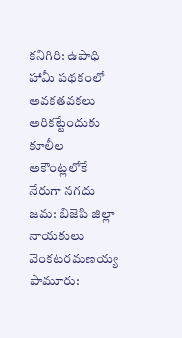కనిగిరి: ఉపాధి హామీ పథకంలో అవకతవకలు అరికట్టేందుకు కూలీల అకౌంట్లలోకే నేరుగా నగదు జమ: బిజెపి జిల్లా నాయకులు వెంకటరమణయ్య
పామూరు: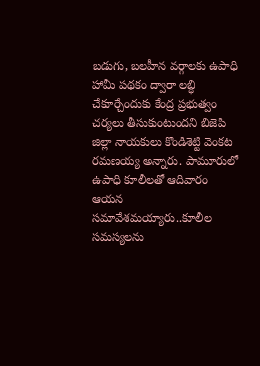బడుగు, బలహీన వర్గాలకు ఉపాధి హామీ పథకం ద్వారా లబ్ధి చేకూర్చేందుకు కేంద్ర ప్రభుత్వం చర్యలు తీసుకుంటుందని బిజెపి జిల్లా నాయకులు కొండిశెట్టి వెంకట రమణయ్య అన్నారు. పామూరులో ఉపాధి కూలీలతో ఆదివారం ఆయన సమావేశమయ్యారు..కూలీల సమస్యలను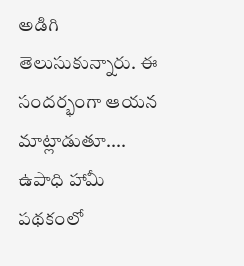అడిగి తెలుసుకున్నారు. ఈ సందర్భంగా ఆయన మాట్లాడుతూ.... ఉపాధి హామీ పథకంలో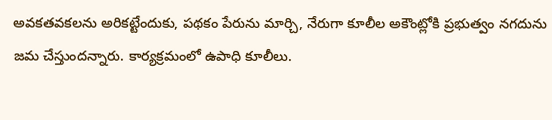అవకతవకలను అరికట్టేందుకు, పథకం పేరును మార్చి, నేరుగా కూలీల అకౌంట్లోకి ప్రభుత్వం నగదును జమ చేస్తుందన్నారు. కార్యక్రమంలో ఉపాధి కూలీలు.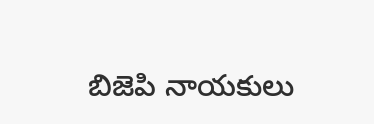బిజెపి నాయకులు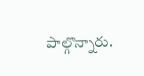పాల్గొన్నారు.